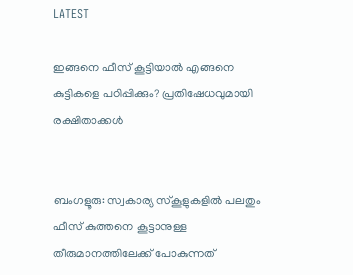LATEST

ഇങ്ങനെ ഫീസ് കൂട്ടിയാല്‍ എങ്ങനെ കുട്ടികളെ പഠിപ്പിക്കും? പ്രതിഷേധവുമായി രക്ഷിതാക്കള്‍


ബംഗളൂരു: സ്വകാര്യ സ്‌കൂളുകളില്‍ പലതും ഫീസ് കുത്തനെ കൂട്ടാനുള്ള തീരുമാനത്തിലേക്ക് പോകുന്നത്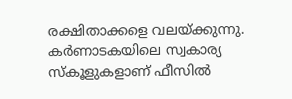രക്ഷിതാക്കളെ വലയ്ക്കുന്നു. കര്‍ണാടകയിലെ സ്വകാര്യ സ്‌കൂളുകളാണ് ഫീസില്‍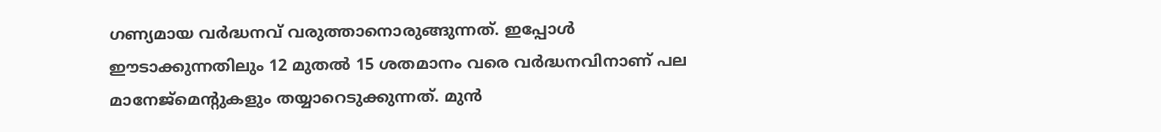ഗണ്യമായ വര്‍ദ്ധനവ് വരുത്താനൊരുങ്ങുന്നത്. ഇപ്പോള്‍ ഈടാക്കുന്നതിലും 12 മുതല്‍ 15 ശതമാനം വരെ വര്‍ദ്ധനവിനാണ് പല മാനേജ്‌മെന്റുകളും തയ്യാറെടുക്കുന്നത്. മുന്‍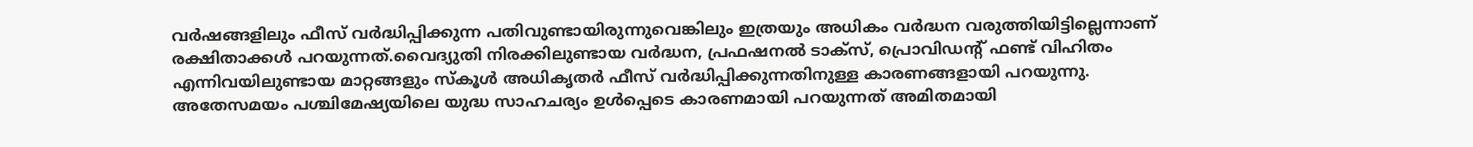വര്‍ഷങ്ങളിലും ഫീസ് വര്‍ദ്ധിപ്പിക്കുന്ന പതിവുണ്ടായിരുന്നുവെങ്കിലും ഇത്രയും അധികം വര്‍ദ്ധന വരുത്തിയിട്ടില്ലെന്നാണ് രക്ഷിതാക്കള്‍ പറയുന്നത്.വൈദ്യുതി നിരക്കിലുണ്ടായ വര്‍ദ്ധന, പ്രഫഷനല്‍ ടാക്‌സ്, പ്രൊവിഡന്റ് ഫണ്ട് വിഹിതം എന്നിവയിലുണ്ടായ മാറ്റങ്ങളും സ്‌കൂള്‍ അധികൃതര്‍ ഫീസ് വര്‍ദ്ധിപ്പിക്കുന്നതിനുള്ള കാരണങ്ങളായി പറയുന്നു. അതേസമയം പശ്ചിമേഷ്യയിലെ യുദ്ധ സാഹചര്യം ഉള്‍പ്പെടെ കാരണമായി പറയുന്നത് അമിതമായി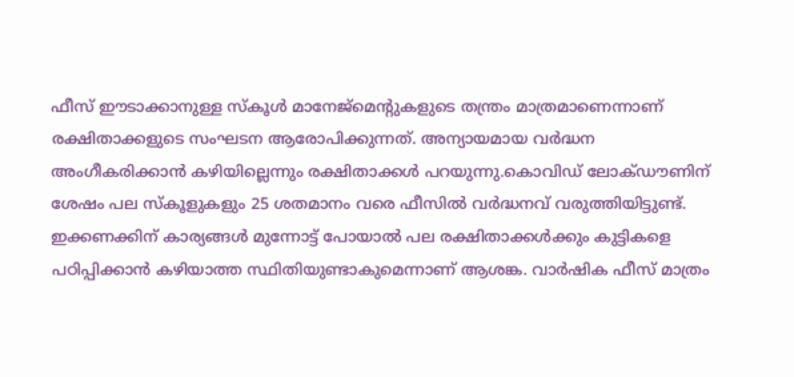ഫീസ് ഈടാക്കാനുള്ള സ്‌കൂള്‍ മാനേജ്‌മെന്റുകളുടെ തന്ത്രം മാത്രമാണെന്നാണ് രക്ഷിതാക്കളുടെ സംഘടന ആരോപിക്കുന്നത്. അന്യായമായ വര്‍ദ്ധന അംഗീകരിക്കാന്‍ കഴിയില്ലെന്നും രക്ഷിതാക്കള്‍ പറയുന്നു.കൊവിഡ് ലോക്ഡൗണിന് ശേഷം പല സ്‌കൂളുകളും 25 ശതമാനം വരെ ഫീസില്‍ വര്‍ദ്ധനവ് വരുത്തിയിട്ടുണ്ട്. ഇക്കണക്കിന് കാര്യങ്ങള്‍ മുന്നോട്ട് പോയാല്‍ പല രക്ഷിതാക്കള്‍ക്കും കുട്ടികളെ പഠിപ്പിക്കാന്‍ കഴിയാത്ത സ്ഥിതിയുണ്ടാകുമെന്നാണ് ആശങ്ക. വാര്‍ഷിക ഫീസ് മാത്രം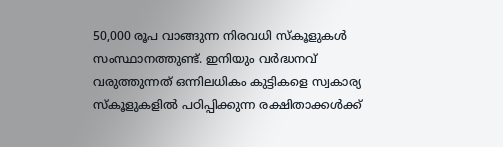50,000 രൂപ വാങ്ങുന്ന നിരവധി സ്‌കൂളുകള്‍ സംസ്ഥാനത്തുണ്ട്. ഇനിയും വര്‍ദ്ധനവ് വരുത്തുന്നത് ഒന്നിലധികം കുട്ടികളെ സ്വകാര്യ സ്‌കൂളുകളില്‍ പഠിപ്പിക്കുന്ന രക്ഷിതാക്കള്‍ക്ക്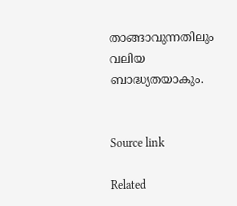താങ്ങാവുന്നതിലും വലിയ ബാദ്ധ്യതയാകും.


Source link

Related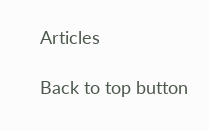Articles

Back to top button